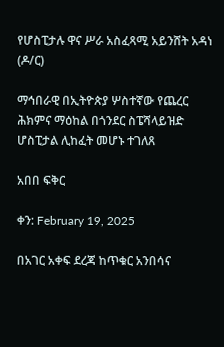የሆስፒታሉ ዋና ሥራ አስፈጻሚ አይንሸት አዳነ (ዶ/ር)

ማኅበራዊ በኢትዮጵያ ሦስተኛው የጨረር ሕክምና ማዕከል በጎንደር ስፔሻላይዝድ ሆስፒታል ሊከፈት መሆኑ ተገለጸ

አበበ ፍቅር

ቀን: February 19, 2025

በአገር አቀፍ ደረጃ ከጥቁር አንበሳና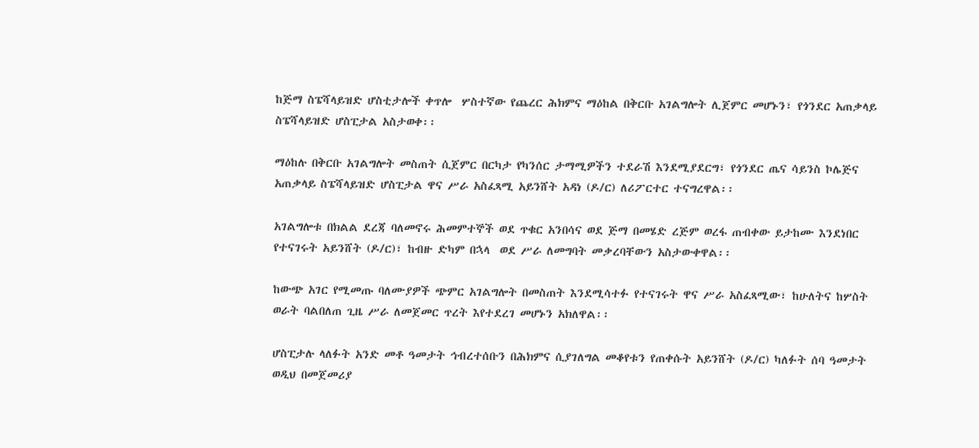ከጅማ ስፔሻላይዝድ ሆስቲታሎች ቀጥሎ  ሦስተኛው የጨረር ሕክምና ማዕከል በቅርቡ አገልግሎት ሊጀምር መሆኑን፣ የጎንደር አጠቃላይ ስፔሻላይዝድ ሆስፒታል አስታወቀ፡፡

ማዕከሉ በቅርቡ አገልግሎት መስጠት ሲጀምር በርካታ የካንሰር ታማሚዎችን ተደራሽ እንደሚያደርግ፣ የጎንደር ጤና ሳይንስ ኮሌጅና አጠቃላይ ስፔሻላይዝድ ሆስፒታል ዋና ሥራ አስፈጻሚ አይንሸት አዳነ (ዶ/ር) ለሪፖርተር ተናግረዋል፡፡

አገልግሎቱ በክልል ደረጃ ባለመኖሩ ሕመምተኞች ወደ ጥቁር አንበሳና ወደ ጅማ በመሄድ ረጅም ወረፋ ጠብቀው ይታከሙ እንደነበር የተናገሩት አይንሸት (ዶ/ር)፣ ከብዙ ድካም በኋላ  ወደ ሥራ ለመግባት መቃረባቸውን አስታውቀዋል፡፡

ከውጭ አገር የሚመጡ ባለሙያዎች ጭምር አገልግሎት በመስጠት እንደሚሳተፉ የተናገሩት ዋና ሥራ አስፈጻሚው፣ ከሁለትና ከሦስት ወራት ባልበለጠ ጊዜ ሥራ ለመጀመር ጥረት እየተደረገ መሆኑን አክለዋል፡፡

ሆስፒታሉ ላለፉት አንድ መቶ ዓመታት ኅብረተሰቡን በሕክምና ሲያገለግል መቆየቱን የጠቀሱት አይንሸት (ዶ/ር) ካለፉት ሰባ ዓመታት ወዲህ በመጀመሪያ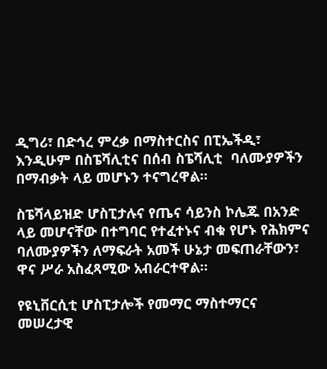ዲግሪ፣ በድኅረ ምረቃ በማስተርስና በፒኤችዲ፣ እንዲሁም በስፔሻሊቲና በሰብ ስፔሻሊቲ  ባለሙያዎችን በማብቃት ላይ መሆኑን ተናግረዋል፡፡

ስፔሻላይዝድ ሆስፒታሉና የጤና ሳይንስ ኮሌጁ በአንድ ላይ መሆናቸው በተግባር የተፈተኑና ብቁ የሆኑ የሕክምና ባለሙያዎችን ለማፍራት አመች ሁኔታ መፍጠራቸውን፣ ዋና ሥራ አስፈጻሚው አብራርተዋል፡፡

የዩኒቨርሲቲ ሆስፒታሎች የመማር ማስተማርና መሠረታዊ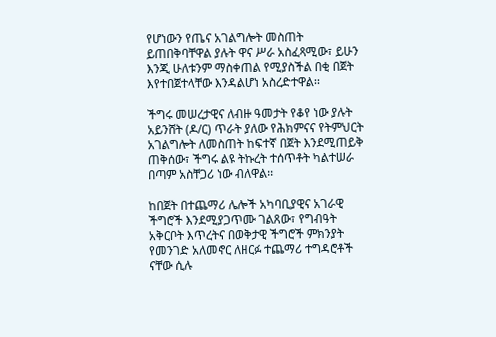የሆነውን የጤና አገልግሎት መስጠት ይጠበቅባቸዋል ያሉት ዋና ሥራ አስፈጻሚው፣ ይሁን እንጂ ሁለቱንም ማስቀጠል የሚያስችል በቂ በጀት እየተበጀተላቸው እንዳልሆነ አስረድተዋል፡፡

ችግሩ መሠረታዊና ለብዙ ዓመታት የቆየ ነው ያሉት አይንሸት (ዶ/ር) ጥራት ያለው የሕክምናና የትምህርት አገልግሎት ለመስጠት ከፍተኛ በጀት እንደሚጠይቅ ጠቅሰው፣ ችግሩ ልዩ ትኩረት ተሰጥቶት ካልተሠራ በጣም አስቸጋሪ ነው ብለዋል፡፡

ከበጀት በተጨማሪ ሌሎች አካባቢያዊና አገራዊ ችግሮች እንደሚያጋጥሙ ገልጸው፣ የግብዓት አቅርቦት እጥረትና በወቅታዊ ችግሮች ምክንያት የመንገድ አለመኖር ለዘርፉ ተጨማሪ ተግዳሮቶች ናቸው ሲሉ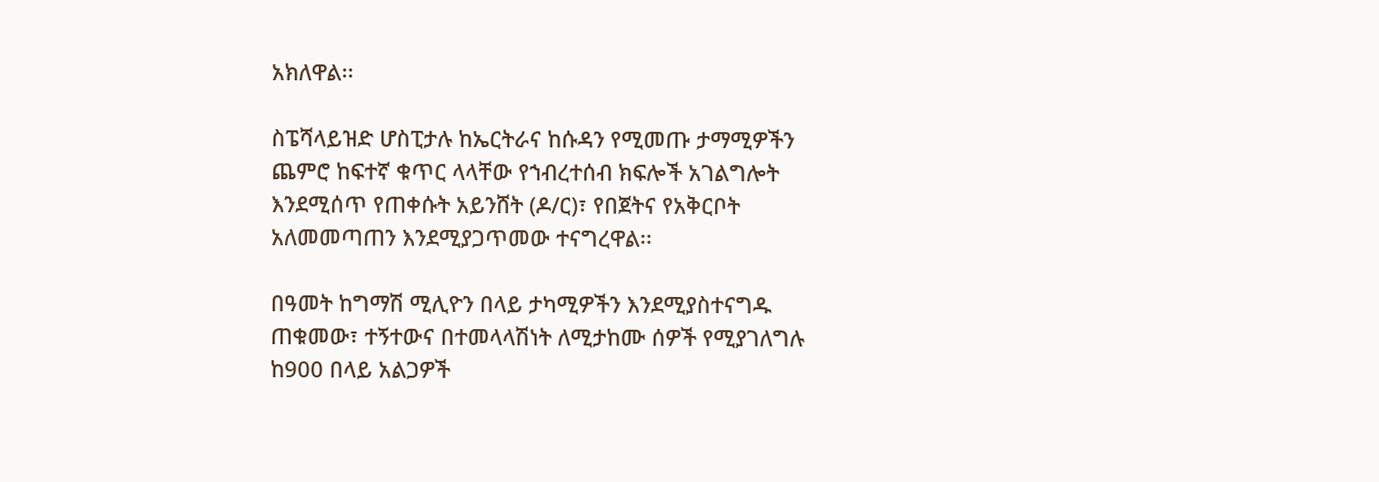አክለዋል፡፡

ስፔሻላይዝድ ሆስፒታሉ ከኤርትራና ከሱዳን የሚመጡ ታማሚዎችን ጨምሮ ከፍተኛ ቁጥር ላላቸው የኀብረተሰብ ክፍሎች አገልግሎት እንደሚሰጥ የጠቀሱት አይንሸት (ዶ/ር)፣ የበጀትና የአቅርቦት አለመመጣጠን እንደሚያጋጥመው ተናግረዋል፡፡

በዓመት ከግማሽ ሚሊዮን በላይ ታካሚዎችን እንደሚያስተናግዱ ጠቁመው፣ ተኝተውና በተመላላሽነት ለሚታከሙ ሰዎች የሚያገለግሉ ከ900 በላይ አልጋዎች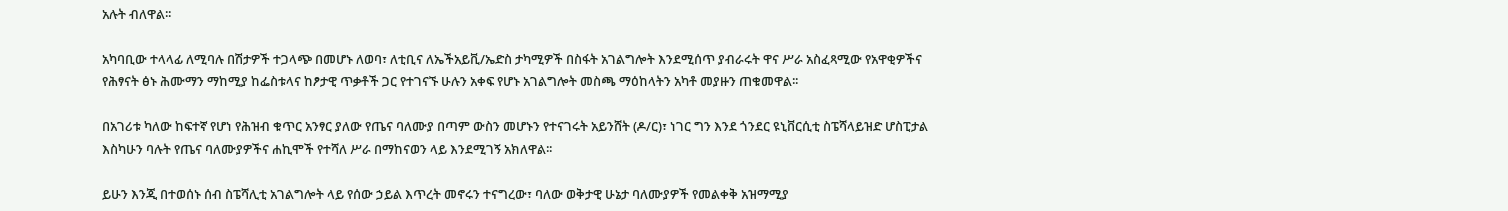አሉት ብለዋል፡፡

አካባቢው ተላላፊ ለሚባሉ በሽታዎች ተጋላጭ በመሆኑ ለወባ፣ ለቲቢና ለኤችአይቪ/ኤድስ ታካሚዎች በስፋት አገልግሎት እንደሚሰጥ ያብራሩት ዋና ሥራ አስፈጻሚው የአዋቂዎችና የሕፃናት ፅኑ ሕሙማን ማከሚያ ከፌስቱላና ከፆታዊ ጥቃቶች ጋር የተገናኙ ሁሉን አቀፍ የሆኑ አገልግሎት መስጫ ማዕከላትን አካቶ መያዙን ጠቁመዋል፡፡

በአገሪቱ ካለው ከፍተኛ የሆነ የሕዝብ ቁጥር አንፃር ያለው የጤና ባለሙያ በጣም ውስን መሆኑን የተናገሩት አይንሸት (ዶ/ር)፣ ነገር ግን እንደ ጎንደር ዩኒቨርሲቲ ስፔሻላይዝድ ሆስፒታል እስካሁን ባሉት የጤና ባለሙያዎችና ሐኪሞች የተሻለ ሥራ በማከናወን ላይ እንደሚገኝ አክለዋል፡፡

ይሁን እንጂ በተወሰኑ ሰብ ስፔሻሊቲ አገልግሎት ላይ የሰው ኃይል እጥረት መኖሩን ተናግረው፣ ባለው ወቅታዊ ሁኔታ ባለሙያዎች የመልቀቅ አዝማሚያ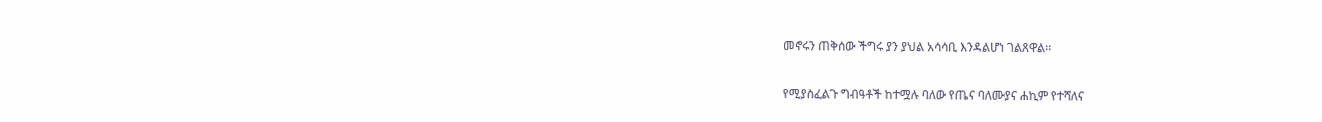መኖሩን ጠቅሰው ችግሩ ያን ያህል አሳሳቢ እንዳልሆነ ገልጸዋል፡፡

የሚያስፈልጉ ግብዓቶች ከተሟሉ ባለው የጤና ባለሙያና ሐኪም የተሻለና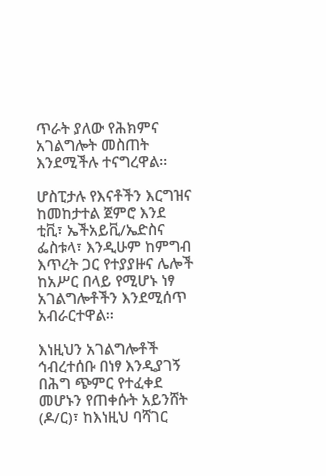ጥራት ያለው የሕክምና አገልግሎት መስጠት እንደሚችሉ ተናግረዋል፡፡

ሆስፒታሉ የእናቶችን እርግዝና ከመከታተል ጀምሮ እንደ ቲቪ፣ ኤችአይቪ/ኤድስና ፌስቱላ፣ እንዲሁም ከምግብ እጥረት ጋር የተያያዙና ሌሎች ከአሥር በላይ የሚሆኑ ነፃ አገልግሎቶችን እንደሚሰጥ አብራርተዋል፡፡

እነዚህን አገልግሎቶች ኅብረተሰቡ በነፃ እንዲያገኝ በሕግ ጭምር የተፈቀደ መሆኑን የጠቀሱት አይንሸት (ዶ/ር)፣ ከእነዚህ ባሻገር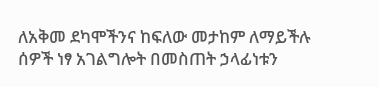ለአቅመ ደካሞችንና ከፍለው መታከም ለማይችሉ ሰዎች ነፃ አገልግሎት በመስጠት ኃላፊነቱን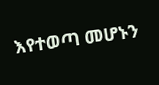እየተወጣ መሆኑን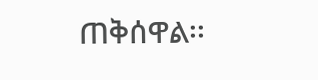ጠቅሰዋል፡፡